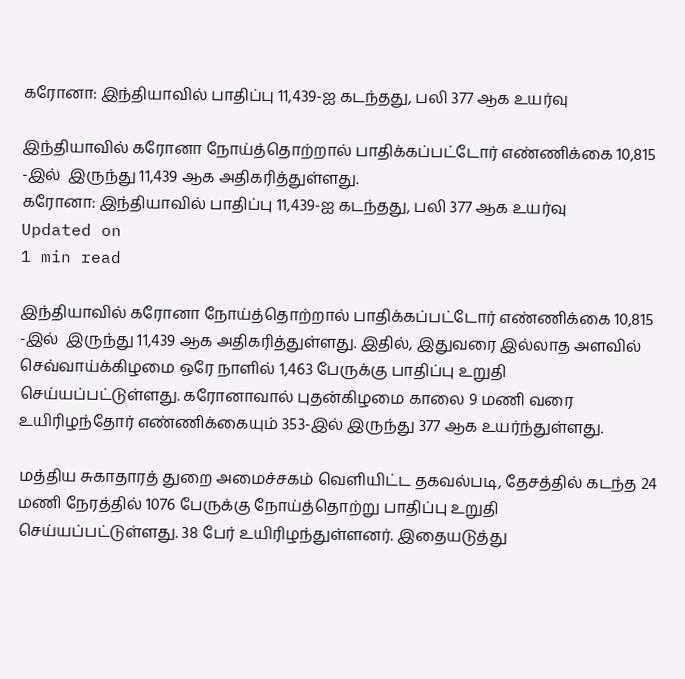கரோனா: இந்தியாவில் பாதிப்பு 11,439-ஐ கடந்தது, பலி 377 ஆக உயர்வு

இந்தியாவில் கரோனா நோய்த்தொற்றால் பாதிக்கப்பட்டோர் எண்ணிக்கை 10,815 -இல்  இருந்து 11,439 ஆக அதிகரித்துள்ளது.
கரோனா: இந்தியாவில் பாதிப்பு 11,439-ஐ கடந்தது, பலி 377 ஆக உயர்வு
Updated on
1 min read

இந்தியாவில் கரோனா நோய்த்தொற்றால் பாதிக்கப்பட்டோர் எண்ணிக்கை 10,815 -இல்  இருந்து 11,439 ஆக அதிகரித்துள்ளது. இதில், இதுவரை இல்லாத அளவில் செவ்வாய்க்கிழமை ஒரே நாளில் 1,463 பேருக்கு பாதிப்பு உறுதி செய்யப்பட்டுள்ளது. கரோனாவால் புதன்கிழமை காலை 9 மணி வரை உயிரிழந்தோர் எண்ணிக்கையும் 353-இல் இருந்து 377 ஆக உயர்ந்துள்ளது.

மத்திய சுகாதாரத் துறை அமைச்சகம் வெளியிட்ட தகவல்படி, தேசத்தில் கடந்த 24 மணி நேரத்தில் 1076 பேருக்கு நோய்த்தொற்று பாதிப்பு உறுதி செய்யப்பட்டுள்ளது. 38 பேர் உயிரிழந்துள்ளனர். இதையடுத்து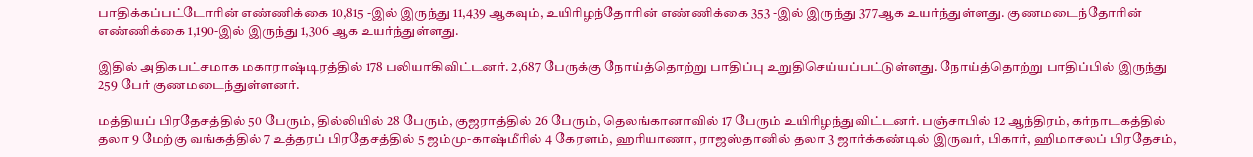பாதிக்கப்பட்டோரின் எண்ணிக்கை 10,815 -இல் இருந்து 11,439 ஆகவும், உயிரிழந்தோரின் எண்ணிக்கை 353 -இல் இருந்து 377ஆக உயர்ந்துள்ளது. குணமடைந்தோரின் எண்ணிக்கை 1,190-இல் இருந்து 1,306 ஆக உயர்ந்துள்ளது.

இதில் அதிகபட்சமாக மகாராஷ்டிரத்தில் 178 பலியாகிவிட்டனர். 2,687 பேருக்கு நோய்த்தொற்று பாதிப்பு உறுதிசெய்யப்பட்டுள்ளது. நோய்த்தொற்று பாதிப்பில் இருந்து 259 பேர் குணமடைந்துள்ளனர்.

மத்தியப் பிரதேசத்தில் 50 பேரும், தில்லியில் 28 பேரும், குஜராத்தில் 26 பேரும், தெலங்கானாவில் 17 பேரும் உயிரிழந்துவிட்டனர். பஞ்சாபில் 12 ஆந்திரம், கர்நாடகத்தில் தலா 9 மேற்கு வங்கத்தில் 7 உத்தரப் பிரதேசத்தில் 5 ஜம்மு-காஷ்மீரில் 4 கேரளம், ஹரியாணா, ராஜஸ்தானில் தலா 3 ஜார்க்கண்டில் இருவர், பிகார், ஹிமாசலப் பிரதேசம்,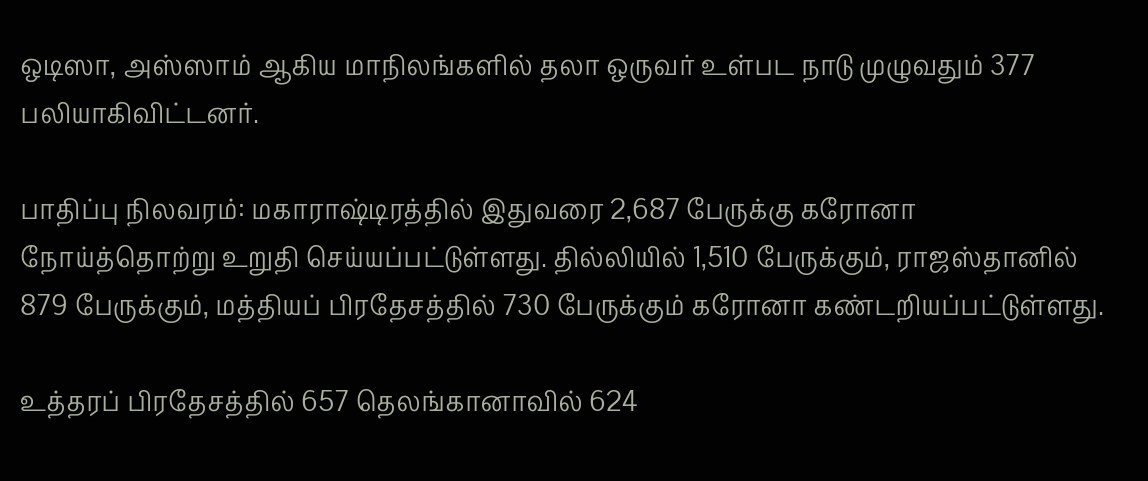ஒடிஸா, அஸ்ஸாம் ஆகிய மாநிலங்களில் தலா ஒருவர் உள்பட நாடு முழுவதும் 377 பலியாகிவிட்டனர்.

பாதிப்பு நிலவரம்: மகாராஷ்டிரத்தில் இதுவரை 2,687 பேருக்கு கரோனா நோய்த்தொற்று உறுதி செய்யப்பட்டுள்ளது. தில்லியில் 1,510 பேருக்கும், ராஜஸ்தானில் 879 பேருக்கும், மத்தியப் பிரதேசத்தில் 730 பேருக்கும் கரோனா கண்டறியப்பட்டுள்ளது.

உத்தரப் பிரதேசத்தில் 657 தெலங்கானாவில் 624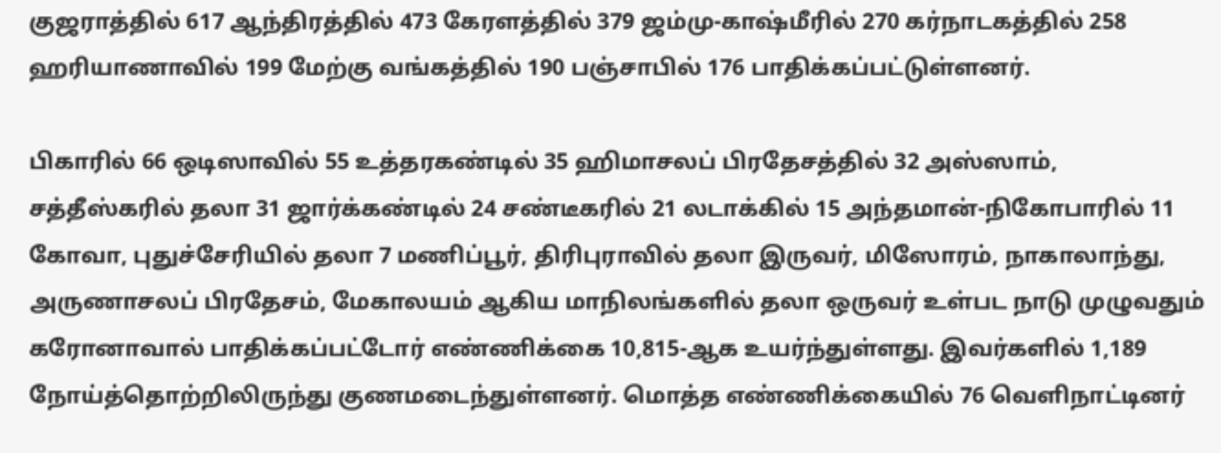குஜராத்தில் 617 ஆந்திரத்தில் 473 கேரளத்தில் 379 ஜம்மு-காஷ்மீரில் 270 கர்நாடகத்தில் 258 ஹரியாணாவில் 199 மேற்கு வங்கத்தில் 190 பஞ்சாபில் 176 பாதிக்கப்பட்டுள்ளனர்.

பிகாரில் 66 ஒடிஸாவில் 55 உத்தரகண்டில் 35 ஹிமாசலப் பிரதேசத்தில் 32 அஸ்ஸாம், சத்தீஸ்கரில் தலா 31 ஜார்க்கண்டில் 24 சண்டீகரில் 21 லடாக்கில் 15 அந்தமான்-நிகோபாரில் 11 கோவா, புதுச்சேரியில் தலா 7 மணிப்பூர், திரிபுராவில் தலா இருவர், மிஸோரம், நாகாலாந்து, அருணாசலப் பிரதேசம், மேகாலயம் ஆகிய மாநிலங்களில் தலா ஒருவர் உள்பட நாடு முழுவதும் கரோனாவால் பாதிக்கப்பட்டோர் எண்ணிக்கை 10,815-ஆக உயர்ந்துள்ளது. இவர்களில் 1,189 நோய்த்தொற்றிலிருந்து குணமடைந்துள்ளனர். மொத்த எண்ணிக்கையில் 76 வெளிநாட்டினர்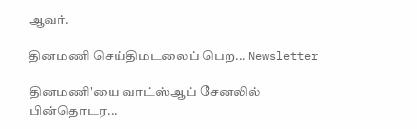ஆவர்.

தினமணி செய்திமடலைப் பெற... Newsletter

தினமணி'யை வாட்ஸ்ஆப் சேனலில் பின்தொடர...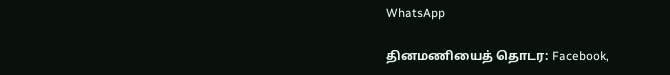WhatsApp

தினமணியைத் தொடர: Facebook,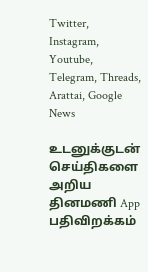Twitter, Instagram, Youtube, Telegram, Threads, Arattai, Google News

உடனுக்குடன் செய்திகளை அறிய தினமணி App பதிவிறக்கம்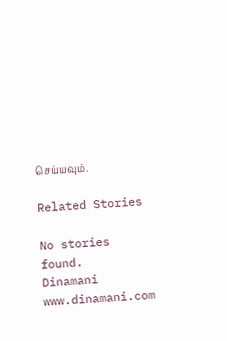செய்யவும்.

Related Stories

No stories found.
Dinamani
www.dinamani.com